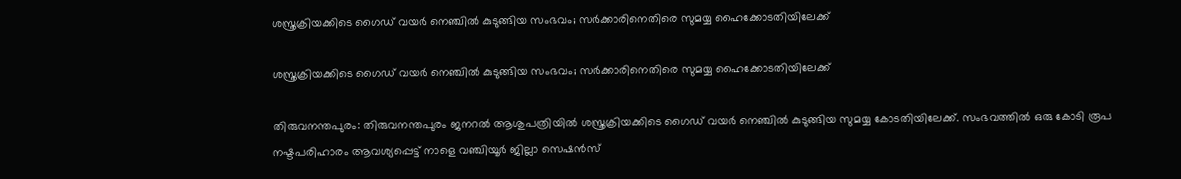ശസ്ത്രക്രിയക്കിടെ ഗൈഡ് വയര്‍ നെഞ്ചില്‍ കുടുങ്ങിയ സംഭവം; സര്‍ക്കാരിനെതിരെ സുമയ്യ ഹൈക്കോടതിയിലേക്ക്

ശസ്ത്രക്രിയക്കിടെ ഗൈഡ് വയര്‍ നെഞ്ചില്‍ കുടുങ്ങിയ സംഭവം; സര്‍ക്കാരിനെതിരെ സുമയ്യ ഹൈക്കോടതിയിലേക്ക്

തിരുവനന്തപുരം: തിരുവനന്തപുരം ജനറല്‍ ആശുപത്രിയില്‍ ശസ്ത്രക്രിയക്കിടെ ഗൈഡ് വയര്‍ നെഞ്ചില്‍ കുടുങ്ങിയ സുമയ്യ കോടതിയിലേക്ക്. സംഭവത്തില്‍ ഒരു കോടി രൂപ നഷ്ടപരിഹാരം ആവശ്യപ്പെട്ട് നാളെ വഞ്ചിയൂര്‍ ജില്ലാ സെഷന്‍സ്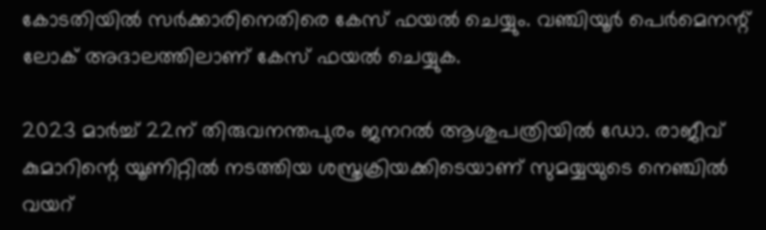കോടതിയില്‍ സര്‍ക്കാരിനെതിരെ കേസ് ഫയല്‍ ചെയ്യും. വഞ്ചിയൂര്‍ പെര്‍മെനന്റ് ലോക് അദാലത്തിലാണ് കേസ് ഫയല്‍ ചെയ്യുക.

2023 മാര്‍ച്ച് 22ന് തിരുവനന്തപുരം ജനറല്‍ ആശുപത്രിയില്‍ ഡോ. രാജീവ് കുമാറിന്റെ യൂണിറ്റില്‍ നടത്തിയ ശസ്ത്രക്രിയക്കിടെയാണ് സുമയ്യയുടെ നെഞ്ചില്‍ വയറ്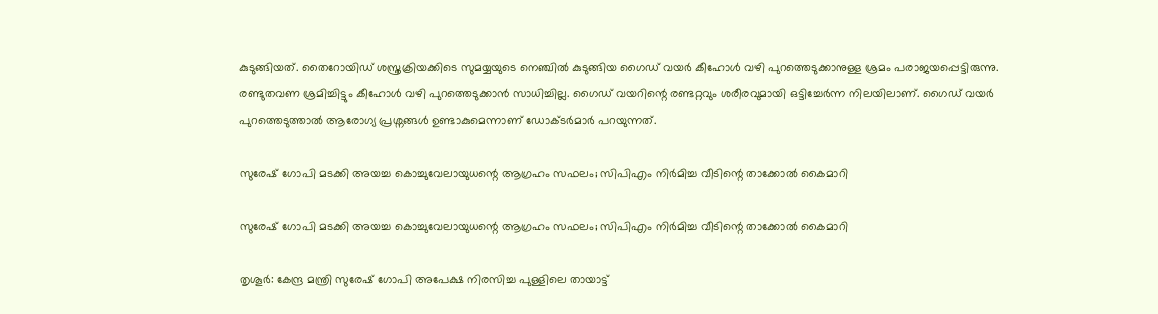കുടുങ്ങിയത്. തൈറോയിഡ് ശസ്ത്രക്രിയക്കിടെ സുമയ്യയുടെ നെഞ്ചില്‍ കുടുങ്ങിയ ഗൈഡ് വയര്‍ കീഹോള്‍ വഴി പുറത്തെടുക്കാനുള്ള ശ്രമം പരാജയപ്പെട്ടിരുന്നു. രണ്ടുതവണ ശ്രമിച്ചിട്ടും കീഹോള്‍ വഴി പുറത്തെടുക്കാന്‍ സാധിച്ചില്ല. ഗൈഡ് വയറിന്റെ രണ്ടറ്റവും ശരീരവുമായി ഒട്ടിച്ചേര്‍ന്ന നിലയിലാണ്. ഗൈഡ് വയര്‍ പുറത്തെടുത്താല്‍ ആരോഗ്യ പ്രശ്നങ്ങള്‍ ഉണ്ടാകുമെന്നാണ് ഡോക്ടര്‍മാര്‍ പറയുന്നത്.

സുരേഷ് ഗോപി മടക്കി അയച്ച കൊച്ചുവേലായുധന്റെ ആഗ്രഹം സഫലം; സിപിഎം നിർമിച്ച വീടിന്റെ താക്കോൽ കൈമാറി

സുരേഷ് ഗോപി മടക്കി അയച്ച കൊച്ചുവേലായുധന്റെ ആഗ്രഹം സഫലം; സിപിഎം നിർമിച്ച വീടിന്റെ താക്കോൽ കൈമാറി

തൃശൂർ: കേന്ദ്ര മന്ത്രി സുരേഷ് ഗോപി അപേക്ഷ നിരസിച്ച പുള്ളിലെ തായാട്ട്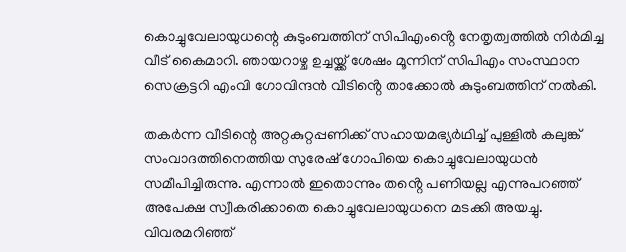കൊച്ചുവേലായുധന്റെ കുടുംബത്തിന് സിപിഎംൻ്റെ നേതൃത്വത്തിൽ നിർമിച്ച വീട് കൈമാറി. ഞായറാഴ്ച ഉച്ചയ്ക്ക് ശേഷം മൂന്നിന് സിപിഎം സംസ്ഥാന സെക്രട്ടറി എംവി ഗോവിന്ദൻ വീടിൻ്റെ താക്കോൽ കുടുംബത്തിന് നൽകി.

തകർന്ന വീടിന്റെ അറ്റകുറ്റപ്പണിക്ക് സഹായമഭ്യർഥിച്ച് പുള്ളിൽ കലുങ്ക് സംവാദത്തിനെത്തിയ സുരേഷ് ഗോപിയെ കൊച്ചുവേലായുധൻ സമീപിച്ചിരുന്നു. എന്നാൽ ഇതൊന്നും തൻ്റെ പണിയല്ല എന്നുപറഞ്ഞ് അപേക്ഷ സ്വീകരിക്കാതെ കൊച്ചുവേലായുധനെ മടക്കി അയച്ചു. വിവരമറിഞ്ഞ്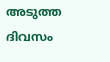അടുത്ത ദിവസം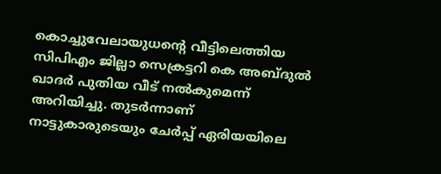കൊച്ചുവേലായുധൻ്റെ വീട്ടിലെത്തിയ സിപിഎം ജില്ലാ സെക്രട്ടറി കെ അബ്ദുൽ ഖാദർ പുതിയ വീട് നൽകുമെന്ന് അറിയിച്ചു. തുടർന്നാണ് നാട്ടുകാരുടെയും ചേർപ്പ് ഏരിയയിലെ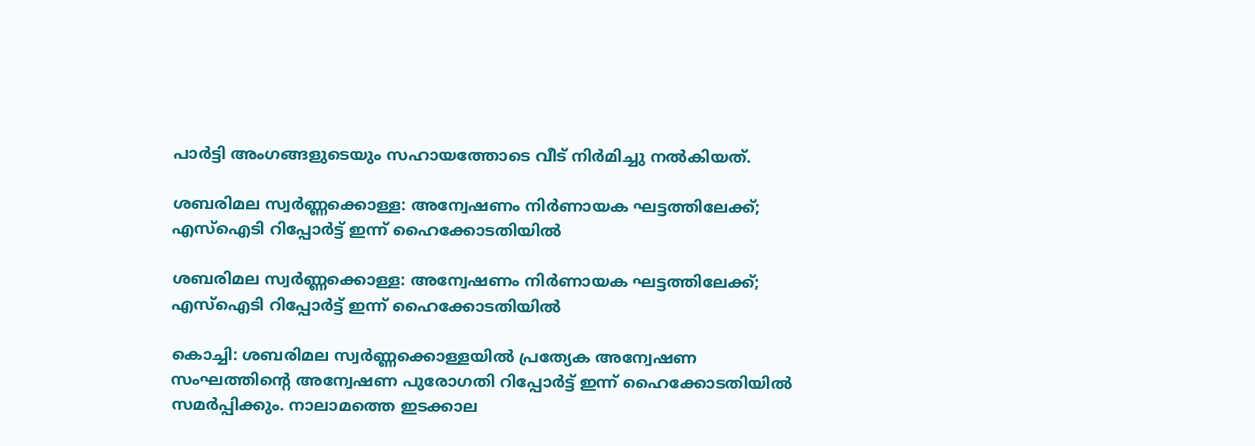പാർട്ടി അംഗങ്ങളുടെയും സഹായത്തോടെ വീട് നിർമിച്ചു നൽകിയത്.

ശബരിമല സ്വർണ്ണക്കൊള്ള: അന്വേഷണം നിർണായക ഘട്ടത്തിലേക്ക്; എസ്ഐടി റിപ്പോർട്ട് ഇന്ന് ഹൈക്കോടതിയിൽ

ശബരിമല സ്വർണ്ണക്കൊള്ള: അന്വേഷണം നിർണായക ഘട്ടത്തിലേക്ക്; എസ്ഐടി റിപ്പോർട്ട് ഇന്ന് ഹൈക്കോടതിയിൽ

കൊച്ചി: ശബരിമല സ്വർണ്ണക്കൊള്ളയിൽ പ്രത്യേക അന്വേഷണ സംഘത്തിന്റെ അന്വേഷണ പുരോഗതി റിപ്പോർട്ട് ഇന്ന് ഹൈക്കോടതിയിൽ സമർപ്പിക്കും. നാലാമത്തെ ഇടക്കാല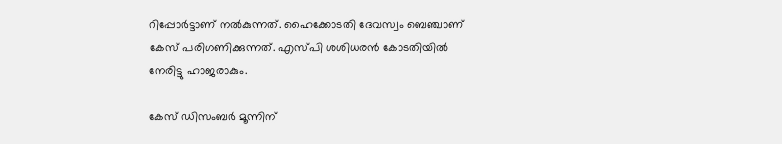റിപ്പോർട്ടാണ് നൽകുന്നത്. ഹൈക്കോടതി ദേവസ്വം ബെഞ്ചാണ് കേസ് പരിഗണിക്കുന്നത്. എസ്പി ശശിധരൻ കോടതിയിൽ നേരിട്ടു ഹാജരാകും.

കേസ് ഡിസംബർ മൂന്നിന്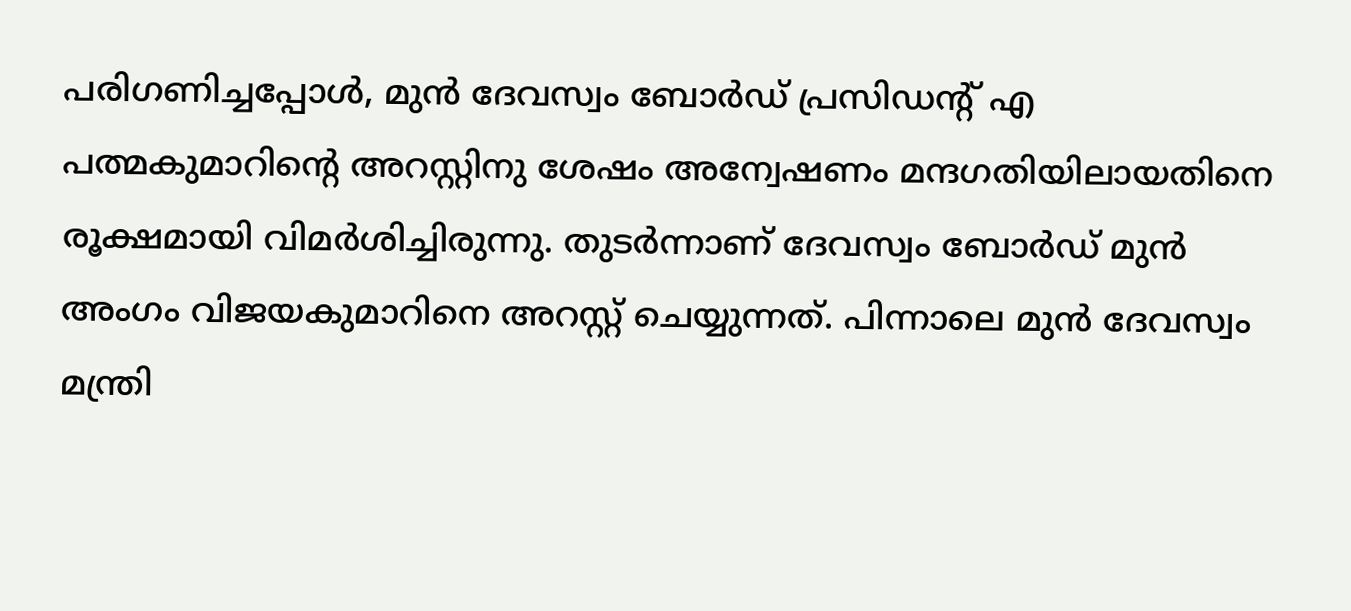പരിഗണിച്ചപ്പോൾ, മുൻ ദേവസ്വം ബോർഡ് പ്രസിഡന്റ് എ പത്മകുമാറിന്റെ അറസ്റ്റിനു ശേഷം അന്വേഷണം മന്ദഗതിയിലായതിനെ രൂക്ഷമായി വിമർശിച്ചിരുന്നു. തുടർന്നാണ് ദേവസ്വം ബോർഡ് മുൻ അംഗം വിജയകുമാറിനെ അറസ്റ്റ് ചെയ്യുന്നത്. പിന്നാലെ മുൻ ദേവസ്വം മന്ത്രി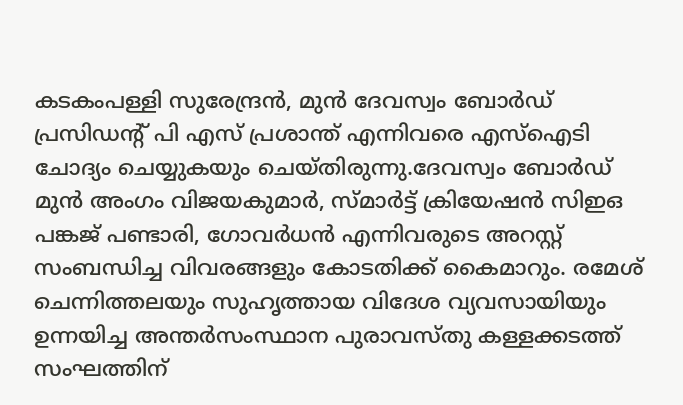കടകംപള്ളി സുരേന്ദ്രൻ‌, മുൻ ദേവസ്വം ബോർഡ് പ്രസിഡന്റ് പി എസ് പ്രശാന്ത് എന്നിവരെ എസ്ഐടി ചോദ്യം ചെയ്യുകയും ചെയ്തിരുന്നു.ദേവസ്വം ബോർഡ് മുൻ അംഗം വിജയകുമാർ, സ്മാർട്ട് ക്രിയേഷൻ സിഇഒ പങ്കജ് പണ്ടാരി, ഗോവർധൻ എന്നിവരുടെ അറസ്റ്റ് സംബന്ധിച്ച വിവരങ്ങളും കോടതിക്ക് കൈമാറും. രമേശ് ചെന്നിത്തലയും സുഹൃത്തായ വിദേശ വ്യവസായിയും ഉന്നയിച്ച അന്തർസംസ്ഥാന പുരാവസ്തു കള്ളക്കടത്ത് സംഘത്തിന്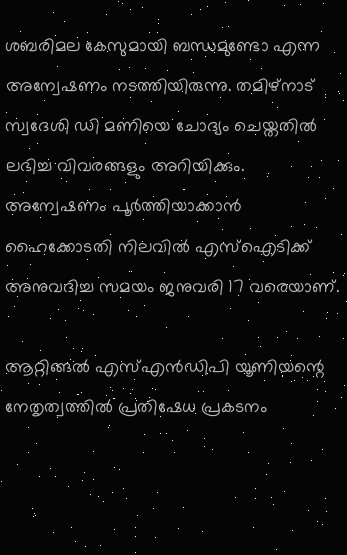ശബരിമല കേസുമായി ബന്ധമുണ്ടോ എന്ന അന്വേഷണം നടത്തിയിരുന്നു. തമിഴ്നാട് സ്വദേശി ഡി മണിയെ ചോദ്യം ചെയ്തതിൽ ലഭിച്ച വിവരങ്ങളും അറിയിക്കും. അന്വേഷണം പൂർത്തിയാക്കാൻ ഹൈക്കോടതി നിലവിൽ എസ്ഐടിക്ക് അനുവദിച്ച സമയം ജനുവരി 17 വരെയാണ്.

ആറ്റിങ്ങൽ എസ്എൻഡിപി യൂണിയന്റെ നേതൃത്വത്തിൽ പ്രതിഷേധ പ്രകടനം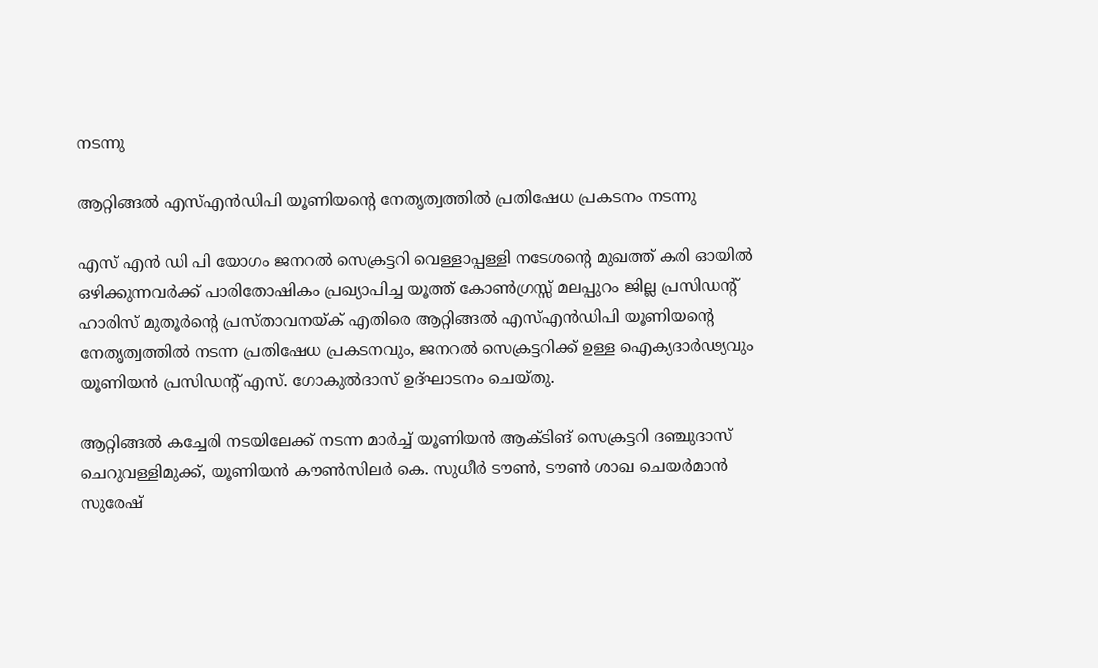നടന്നു

ആറ്റിങ്ങൽ എസ്എൻഡിപി യൂണിയന്റെ നേതൃത്വത്തിൽ പ്രതിഷേധ പ്രകടനം നടന്നു

എസ് എൻ ഡി പി യോഗം ജനറൽ സെക്രട്ടറി വെള്ളാപ്പള്ളി നടേശന്റെ മുഖത്ത് കരി ഓയിൽ ഒഴിക്കുന്നവർക്ക് പാരിതോഷികം പ്രഖ്യാപിച്ച യൂത്ത് കോൺഗ്രസ്സ് മലപ്പുറം ജില്ല പ്രസിഡൻ്റ് ഹാരിസ് മുതൂർൻ്റെ പ്രസ്താവനയ്ക് എതിരെ ആറ്റിങ്ങൽ എസ്എൻഡിപി യൂണിയന്റെ നേതൃത്വത്തിൽ നടന്ന പ്രതിഷേധ പ്രകടനവും, ജനറൽ സെക്രട്ടറിക്ക് ഉള്ള ഐക്യദാർഢ്യവും യൂണിയൻ പ്രസിഡന്റ്‌ എസ്. ഗോകുൽദാസ് ഉദ്ഘാടനം ചെയ്തു.

ആറ്റിങ്ങൽ കച്ചേരി നടയിലേക്ക് നടന്ന മാർച്ച്‌ യൂണിയൻ ആക്ടിങ് സെക്രട്ടറി ദഞ്ചുദാസ് ചെറുവള്ളിമുക്ക്, യൂണിയൻ കൗൺസിലർ കെ. സുധീർ ടൗൺ, ടൗൺ ശാഖ ചെയർമാൻ സുരേഷ്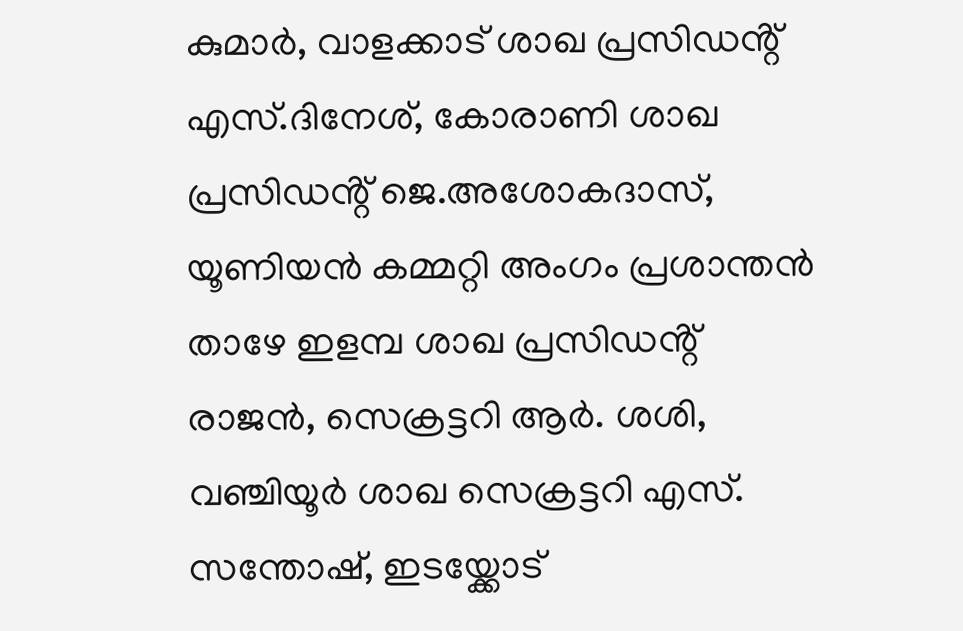കുമാർ, വാളക്കാട് ശാഖ പ്രസിഡൻ്റ് എസ്.ദിനേശ്, കോരാണി ശാഖ പ്രസിഡൻ്റ് ജെ.അശോകദാസ്, യൂണിയൻ കമ്മറ്റി അംഗം പ്രശാന്തൻ താഴേ ഇളമ്പ ശാഖ പ്രസിഡൻ്റ് രാജൻ, സെക്രട്ടറി ആർ. ശശി, വഞ്ചിയൂർ ശാഖ സെക്രട്ടറി എസ്. സന്തോഷ്, ഇടയ്ക്കോട്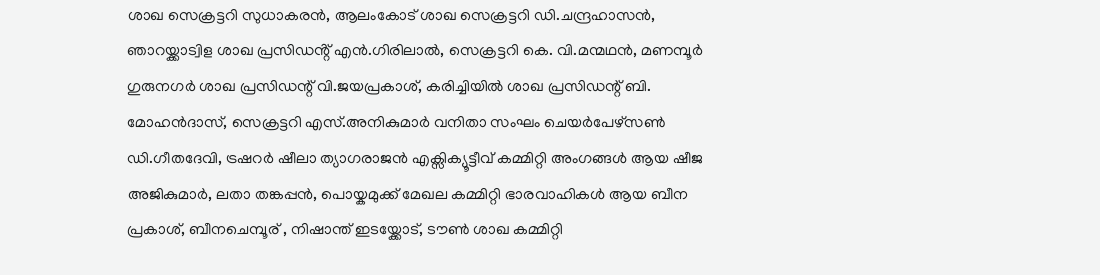ശാഖ സെക്രട്ടറി സുധാകരൻ, ആലംകോട് ശാഖ സെക്രട്ടറി ഡി.ചന്ദ്രഹാസൻ, ഞാറയ്ക്കാട്വിള ശാഖ പ്രസിഡൻ്റ് എൻ.ഗിരിലാൽ, സെക്രട്ടറി കെ. വി.മന്മഥൻ, മണമ്പൂർ ഗുരുനഗർ ശാഖ പ്രസിഡന്റ്‌ വി.ജയപ്രകാശ്, കരിച്ചിയിൽ ശാഖ പ്രസിഡന്റ്‌ ബി. മോഹൻദാസ്, സെക്രട്ടറി എസ്.അനികുമാർ വനിതാ സംഘം ചെയർപേഴ്സൺ ഡി.ഗീതദേവി, ട്രഷറർ ഷീലാ ത്യാഗരാജൻ എക്സിക്യൂട്ടീവ് കമ്മിറ്റി അംഗങ്ങൾ ആയ ഷീജ അജികുമാർ, ലതാ തങ്കപ്പൻ, പൊയ്കമുക്ക് മേഖല കമ്മിറ്റി ഭാരവാഹികൾ ആയ ബീന പ്രകാശ്, ബീനചെമ്പൂര് , നിഷാന്ത് ഇടയ്ക്കോട്, ടൗൺ ശാഖ കമ്മിറ്റി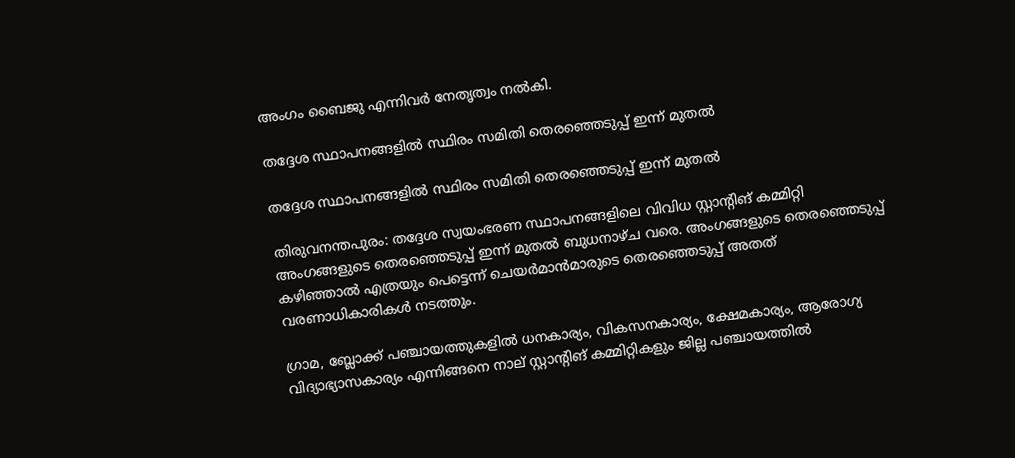അംഗം ബൈജു എന്നിവർ നേതൃത്വം നൽകി.

തദ്ദേശ സ്ഥാപനങ്ങളില്‍ സ്ഥിരം സമിതി തെരഞ്ഞെടുപ്പ് ഇന്ന് മുതല്‍

തദ്ദേശ സ്ഥാപനങ്ങളില്‍ സ്ഥിരം സമിതി തെരഞ്ഞെടുപ്പ് ഇന്ന് മുതല്‍

തിരുവനന്തപുരം: തദ്ദേശ സ്വയംഭരണ സ്ഥാപനങ്ങളിലെ വിവിധ സ്റ്റാന്റിങ് കമ്മിറ്റി അംഗങ്ങളുടെ തെരഞ്ഞെടുപ്പ് ഇന്ന് മുതല്‍ ബുധനാഴ്ച വരെ. അംഗങ്ങളുടെ തെരഞ്ഞെടുപ്പ് കഴിഞ്ഞാല്‍ എത്രയും പെട്ടെന്ന് ചെയര്‍മാന്‍മാരുടെ തെരഞ്ഞെടുപ്പ് അതത് വരണാധികാരികള്‍ നടത്തും.

ഗ്രാമ, ബ്ലോക്ക് പഞ്ചായത്തുകളില്‍ ധനകാര്യം, വികസനകാര്യം, ക്ഷേമകാര്യം, ആരോഗ്യ വിദ്യാഭ്യാസകാര്യം എന്നിങ്ങനെ നാല് സ്റ്റാന്റിങ് കമ്മിറ്റികളും ജില്ല പഞ്ചായത്തില്‍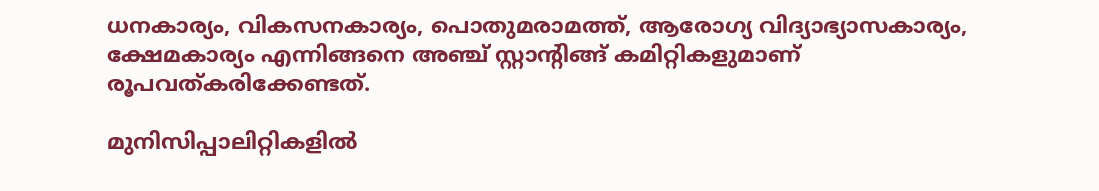ധനകാര്യം, വികസനകാര്യം, പൊതുമരാമത്ത്, ആരോഗ്യ വിദ്യാഭ്യാസകാര്യം, ക്ഷേമകാര്യം എന്നിങ്ങനെ അഞ്ച് സ്റ്റാന്റിങ്ങ് കമിറ്റികളുമാണ് രൂപവത്കരിക്കേണ്ടത്.

മുനിസിപ്പാലിറ്റികളില്‍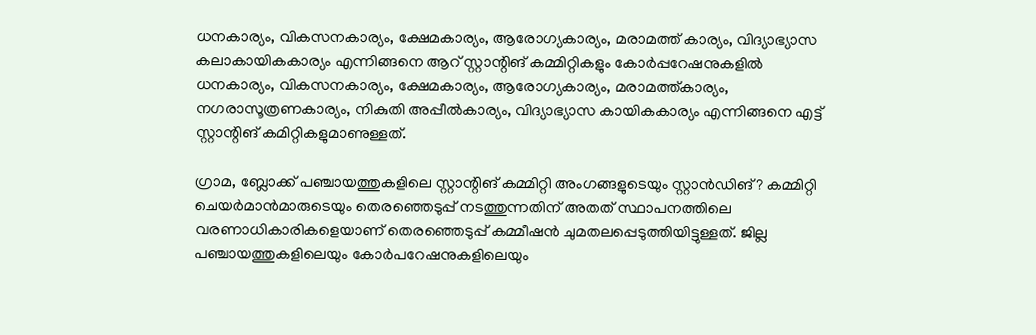ധനകാര്യം, വികസനകാര്യം, ക്ഷേമകാര്യം, ആരോഗ്യകാര്യം, മരാമത്ത് കാര്യം, വിദ്യാഭ്യാസ കലാകായികകാര്യം എന്നിങ്ങനെ ആറ് സ്റ്റാന്റിങ് കമ്മിറ്റികളും കോര്‍പ്പറേഷനുകളില്‍ ധനകാര്യം, വികസനകാര്യം, ക്ഷേമകാര്യം, ആരോഗ്യകാര്യം, മരാമത്ത്കാര്യം, നഗരാസൂത്രണകാര്യം, നികുതി അപ്പീല്‍കാര്യം, വിദ്യാഭ്യാസ കായികകാര്യം എന്നിങ്ങനെ എട്ട് സ്റ്റാന്റിങ് കമിറ്റികളുമാണുള്ളത്.

ഗ്രാമ, ബ്ലോക്ക് പഞ്ചായത്തുകളിലെ സ്റ്റാന്റിങ് കമ്മിറ്റി അംഗങ്ങളുടെയും സ്റ്റാന്‍ഡിങ്? കമ്മിറ്റി ചെയര്‍മാന്‍മാരുടെയും തെരഞ്ഞെടുപ്പ് നടത്തുന്നതിന് അതത് സ്ഥാപനത്തിലെ വരണാധികാരികളെയാണ് തെരഞ്ഞെടുപ്പ് കമ്മീഷന്‍ ചുമതലപ്പെടുത്തിയിട്ടുള്ളത്. ജില്ല പഞ്ചായത്തുകളിലെയും കോര്‍പറേഷനുകളിലെയും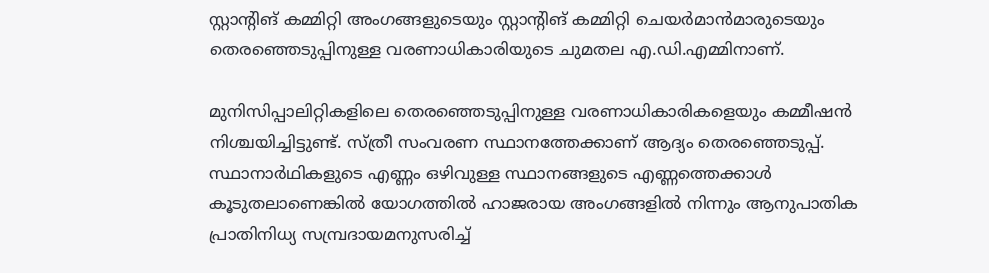സ്റ്റാന്റിങ് കമ്മിറ്റി അംഗങ്ങളുടെയും സ്റ്റാന്റിങ് കമ്മിറ്റി ചെയര്‍മാന്‍മാരുടെയും തെരഞ്ഞെടുപ്പിനുള്ള വരണാധികാരിയുടെ ചുമതല എ.ഡി.എമ്മിനാണ്.

മുനിസിപ്പാലിറ്റികളിലെ തെരഞ്ഞെടുപ്പിനുള്ള വരണാധികാരികളെയും കമ്മീഷന്‍ നിശ്ചയിച്ചിട്ടുണ്ട്. സ്ത്രീ സംവരണ സ്ഥാനത്തേക്കാണ് ആദ്യം തെരഞ്ഞെടുപ്പ്. സ്ഥാനാര്‍ഥികളുടെ എണ്ണം ഒഴിവുള്ള സ്ഥാനങ്ങളുടെ എണ്ണത്തെക്കാള്‍ കൂടുതലാണെങ്കില്‍ യോഗത്തില്‍ ഹാജരായ അംഗങ്ങളില്‍ നിന്നും ആനുപാതിക പ്രാതിനിധ്യ സമ്പ്രദായമനുസരിച്ച്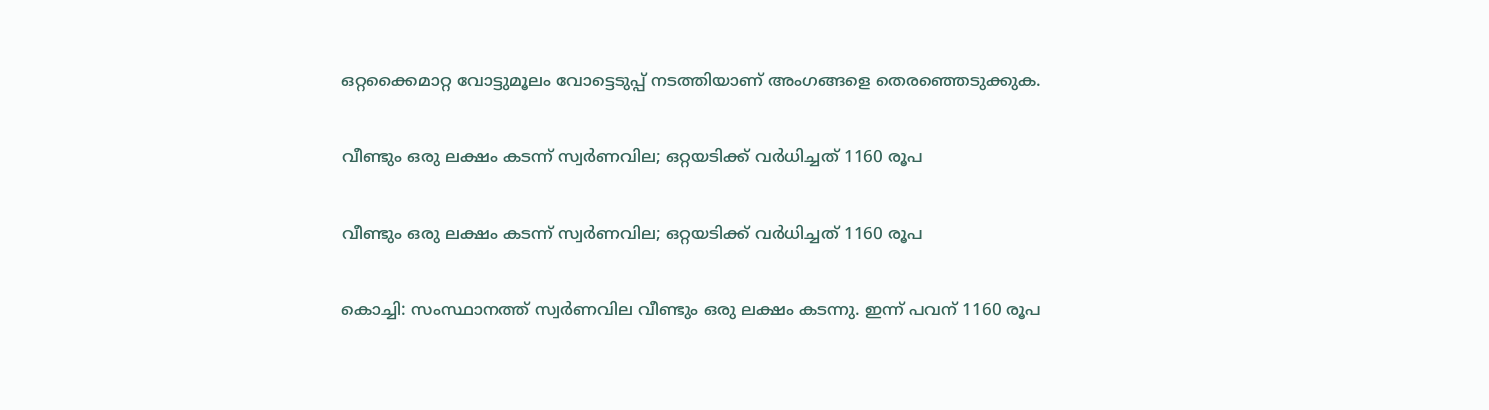ഒറ്റക്കൈമാറ്റ വോട്ടുമൂലം വോട്ടെടുപ്പ് നടത്തിയാണ് അംഗങ്ങളെ തെരഞ്ഞെടുക്കുക.

വീണ്ടും ഒരു ലക്ഷം കടന്ന് സ്വര്‍ണവില; ഒറ്റയടിക്ക് വര്‍ധിച്ചത് 1160 രൂപ

വീണ്ടും ഒരു ലക്ഷം കടന്ന് സ്വര്‍ണവില; ഒറ്റയടിക്ക് വര്‍ധിച്ചത് 1160 രൂപ

കൊച്ചി: സംസ്ഥാനത്ത് സ്വര്‍ണവില വീണ്ടും ഒരു ലക്ഷം കടന്നു. ഇന്ന് പവന് 1160 രൂപ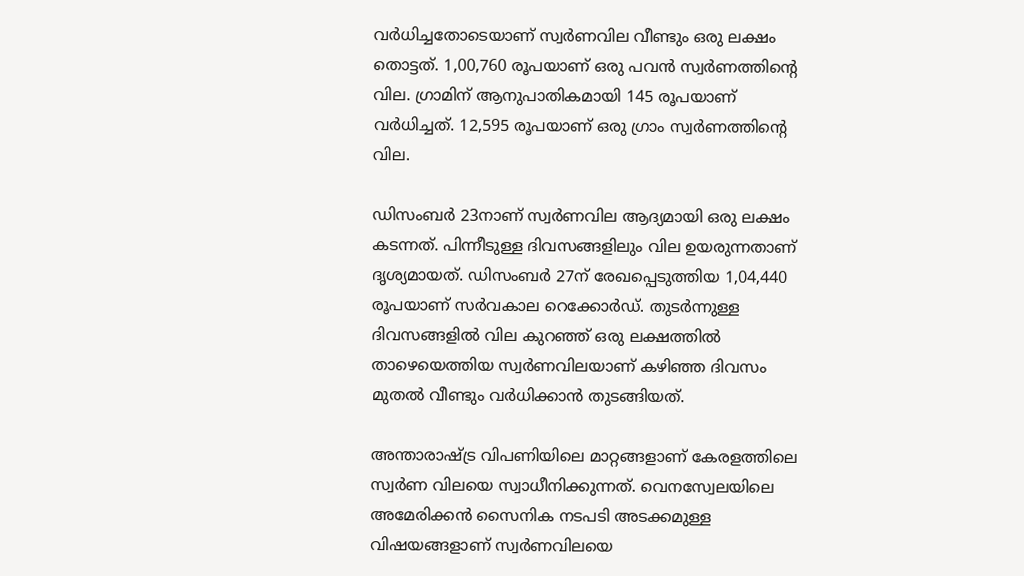വര്‍ധിച്ചതോടെയാണ് സ്വര്‍ണവില വീണ്ടും ഒരു ലക്ഷം തൊട്ടത്. 1,00,760 രൂപയാണ് ഒരു പവന്‍ സ്വര്‍ണത്തിന്റെ വില. ഗ്രാമിന് ആനുപാതികമായി 145 രൂപയാണ് വര്‍ധിച്ചത്. 12,595 രൂപയാണ് ഒരു ഗ്രാം സ്വര്‍ണത്തിന്റെ വില.

ഡിസംബര്‍ 23നാണ് സ്വര്‍ണവില ആദ്യമായി ഒരു ലക്ഷം കടന്നത്. പിന്നീടുള്ള ദിവസങ്ങളിലും വില ഉയരുന്നതാണ് ദൃശ്യമായത്. ഡിസംബര്‍ 27ന് രേഖപ്പെടുത്തിയ 1,04,440 രൂപയാണ് സര്‍വകാല റെക്കോര്‍ഡ്. തുടര്‍ന്നുള്ള ദിവസങ്ങളില്‍ വില കുറഞ്ഞ് ഒരു ലക്ഷത്തില്‍ താഴെയെത്തിയ സ്വര്‍ണവിലയാണ് കഴിഞ്ഞ ദിവസം മുതല്‍ വീണ്ടും വര്‍ധിക്കാന്‍ തുടങ്ങിയത്.

അന്താരാഷ്ട്ര വിപണിയിലെ മാറ്റങ്ങളാണ് കേരളത്തിലെ സ്വര്‍ണ വിലയെ സ്വാധീനിക്കുന്നത്. വെനസ്വേലയിലെ അമേരിക്കന്‍ സൈനിക നടപടി അടക്കമുള്ള വിഷയങ്ങളാണ് സ്വര്‍ണവിലയെ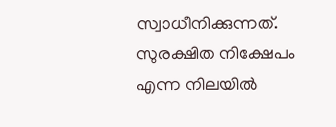സ്വാധീനിക്കുന്നത്. സുരക്ഷിത നിക്ഷേപം എന്ന നിലയില്‍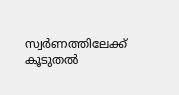സ്വര്‍ണത്തിലേക്ക് കൂടുതല്‍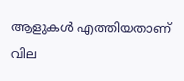ആളുകള്‍ എത്തിയതാണ് വില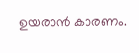ഉയരാന്‍ കാരണം.